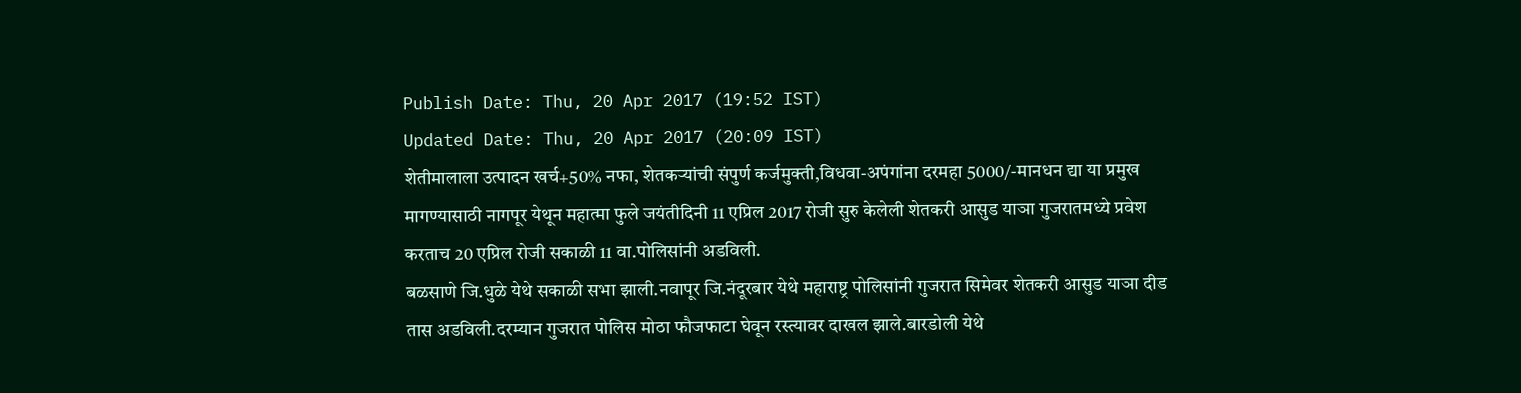Publish Date: Thu, 20 Apr 2017 (19:52 IST)
Updated Date: Thu, 20 Apr 2017 (20:09 IST)
शेतीमालाला उत्पादन खर्च+50% नफा, शेतकऱ्यांची संपुर्ण कर्जमुक्ती,विधवा-अपंगांना दरमहा 5000/-मानधन द्या या प्रमुख मागण्यासाठी नागपूर येथून महात्मा फुले जयंतीदिनी 11 एप्रिल 2017 रोजी सुरु केलेली शेतकरी आसुड याञा गुजरातमध्ये प्रवेश करताच 20 एप्रिल रोजी सकाळी 11 वा.पोलिसांनी अडविली.
बळसाणे जि.धुळे येथे सकाळी सभा झाली.नवापूर जि.नंदूरबार येथे महाराष्ट्र पोलिसांनी गुजरात सिमेवर शेतकरी आसुड याञा दीड तास अडविली.दरम्यान गुजरात पोलिस मोठा फौजफाटा घेवून रस्त्यावर दाखल झाले.बारडोली येथे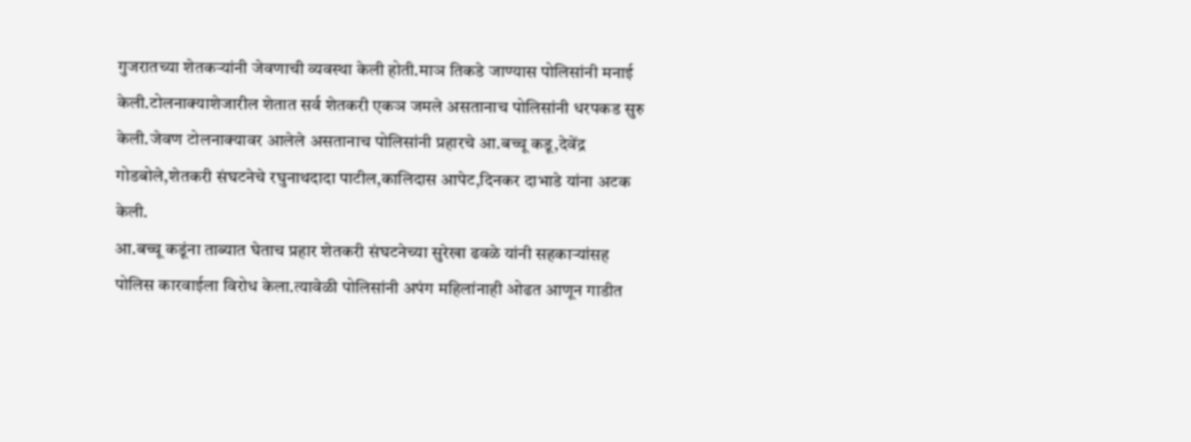गुजरातच्या शेतकऱ्यांनी जेवणाची व्यवस्था केली होती.माञ तिकडे जाण्यास पोलिसांनी मनाई केली.टोलनाक्याशेजारील शेतात सर्व शेतकरी एकञ जमले असतानाच पोलिसांनी धरपकड सुरु केली.जेवण टोलनाक्यावर आलेले असतानाच पोलिसांनी प्रहारचे आ.बच्चू कडू,देवेंद्र गोडबोले,शेतकरी संघटनेचे रघुनाथदादा पाटील,कालिदास आपेट,दिनकर दाभाडे यांना अटक केली.
आ.बच्चू कडूंना ताब्यात घेताच प्रहार शेतकरी संघटनेच्या सुरेखा ढवळे यांनी सहकाऱ्यांसह पोलिस कारवाईला विरोध केला.त्यावेळी पोलिसांनी अपंग महिलांनाही ओढत आणून गाडीत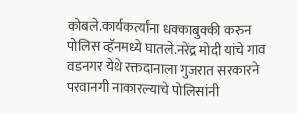कोबले.कार्यकर्त्यांना धक्काबुक्की करुन पोलिस व्हॅनमध्ये घातले.नरेंद्र मोदी यांचे गाव वडनगर येथे रक्तदानाला गुजरात सरकारने परवानगी नाकारल्याचे पोलिसांनी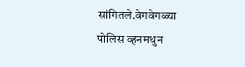सांगितले.वेगवेगळ्या पोलिस व्हनमधुन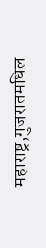महाराष्ट्र,गुजरातमधिल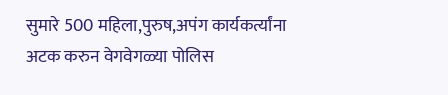सुमारे 500 महिला,पुरुष,अपंग कार्यकर्त्यांना अटक करुन वेगवेगळ्या पोलिस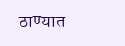ठाण्यात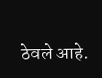ठेवले आहे.